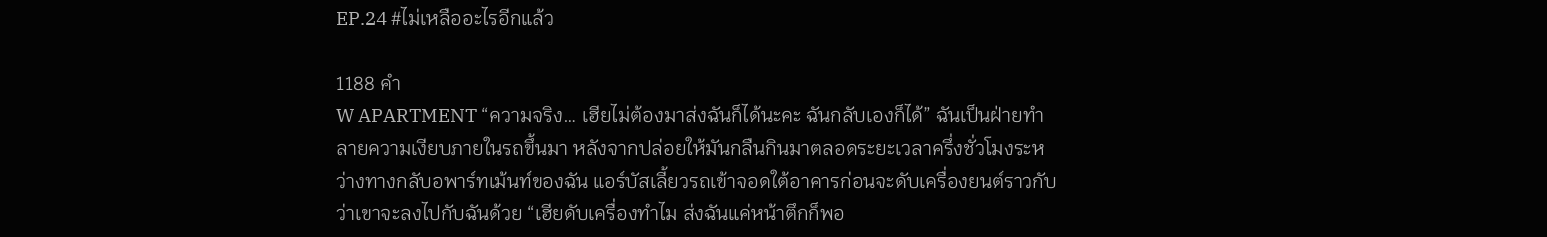EP.24 #ไม่เหลืออะไรอีกแล้ว

1188 คำ
W APARTMENT “ความจริง… เฮียไม่ต้องมาส่งฉันก็ได้นะคะ ฉันกลับเองก็ได้” ฉันเป็นฝ่ายทำลายความเงียบภายในรถขึ้นมา หลังจากปล่อยให้มันกลืนกินมาตลอดระยะเวลาครึ่งชั่วโมงระหว่างทางกลับอพาร์ทเม้นท์ของฉัน แอร์บัสเลี้ยวรถเข้าจอดใต้อาคารก่อนจะดับเครื่องยนต์ราวกับว่าเขาจะลงไปกับฉันด้วย “เฮียดับเครื่องทำไม ส่งฉันแค่หน้าตึกก็พอ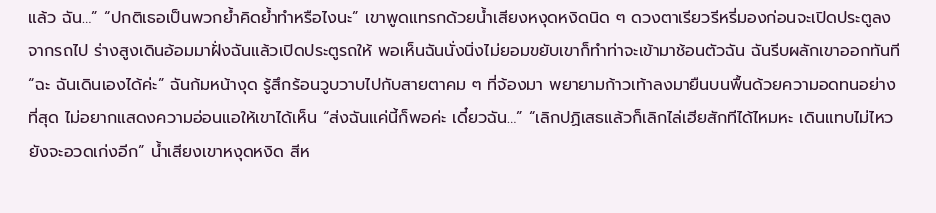แล้ว ฉัน…” “ปกติเธอเป็นพวกย้ำคิดย้ำทำหรือไงนะ” เขาพูดแทรกด้วยน้ำเสียงหงุดหงิดนิด ๆ ดวงตาเรียวรีหรี่มองก่อนจะเปิดประตูลงจากรถไป ร่างสูงเดินอ้อมมาฝั่งฉันแล้วเปิดประตูรถให้ พอเห็นฉันนั่งนิ่งไม่ยอมขยับเขาก็ทำท่าจะเข้ามาช้อนตัวฉัน ฉันรีบผลักเขาออกทันที “ฉะ ฉันเดินเองได้ค่ะ” ฉันก้มหน้างุด รู้สึกร้อนวูบวาบไปกับสายตาคม ๆ ที่จ้องมา พยายามก้าวเท้าลงมายืนบนพื้นด้วยความอดทนอย่างที่สุด ไม่อยากแสดงความอ่อนแอให้เขาได้เห็น “ส่งฉันแค่นี้ก็พอค่ะ เดี๋ยวฉัน…” “เลิกปฏิเสธแล้วก็เลิกไล่เฮียสักทีได้ไหมหะ เดินแทบไม่ไหวยังจะอวดเก่งอีก” น้ำเสียงเขาหงุดหงิด สีห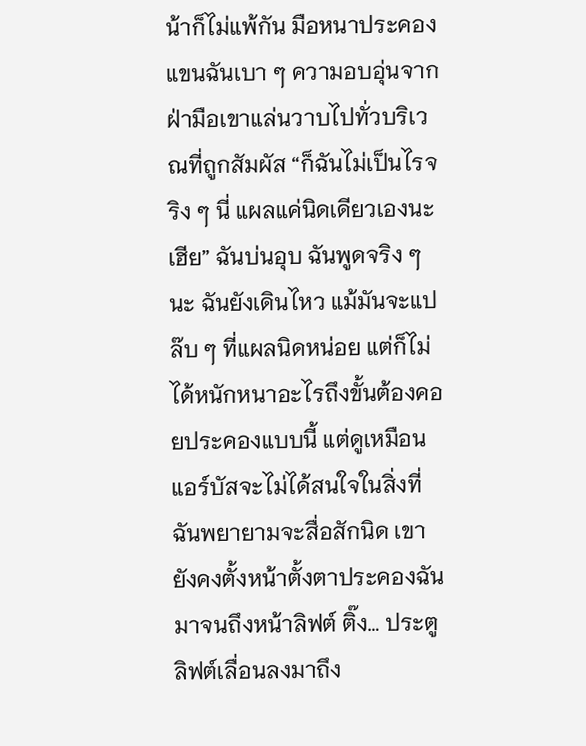น้าก็ไม่แพ้กัน มือหนาประคองแขนฉันเบา ๆ ความอบอุ่นจากฝ่ามือเขาแล่นวาบไปทั่วบริเวณที่ถูกสัมผัส “ก็ฉันไม่เป็นไรจริง ๆ นี่ แผลแค่นิดเดียวเองนะเฮีย” ฉันบ่นอุบ ฉันพูดจริง ๆ นะ ฉันยังเดินไหว แม้มันจะแปล๊บ ๆ ที่แผลนิดหน่อย แต่ก็ไม่ได้หนักหนาอะไรถึงขั้นต้องคอยประคองแบบนี้ แต่ดูเหมือนแอร์บัสจะไม่ได้สนใจในสิ่งที่ฉันพยายามจะสื่อสักนิด เขายังคงตั้งหน้าตั้งตาประคองฉันมาจนถึงหน้าลิฟต์ ติ๊ง… ประตูลิฟต์เลื่อนลงมาถึง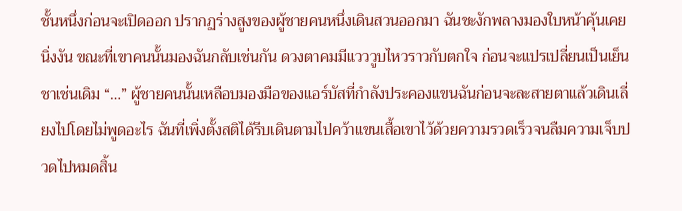ชั้นหนึ่งก่อนจะเปิดออก ปรากฏร่างสูงของผู้ชายคนหนึ่งเดินสวนออกมา ฉันชะงักพลางมองใบหน้าคุ้นเคยนิ่งงัน ขณะที่เขาคนนั้นมองฉันกลับเช่นกัน ดวงตาคมมีแวววูบไหวราวกับตกใจ ก่อนจะแปรเปลี่ยนเป็นเย็นชาเช่นเดิม “…” ผู้ชายคนนั้นเหลือบมองมือของแอร์บัสที่กำลังประคองแขนฉันก่อนจะละสายตาแล้วเดินเลี่ยงไปโดยไม่พูดอะไร ฉันที่เพิ่งตั้งสติได้รีบเดินตามไปคว้าแขนเสื้อเขาไว้ด้วยความรวดเร็วจนลืมความเจ็บปวดไปหมดสิ้น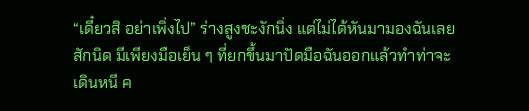“เดี๋ยวสิ อย่าเพิ่งไป” ร่างสูงชะงักนิ่ง แต่ไม่ได้หันมามองฉันเลยสักนิด มีเพียงมือเย็น ๆ ที่ยกขึ้นมาปัดมือฉันออกแล้วทำท่าจะเดินหนี ค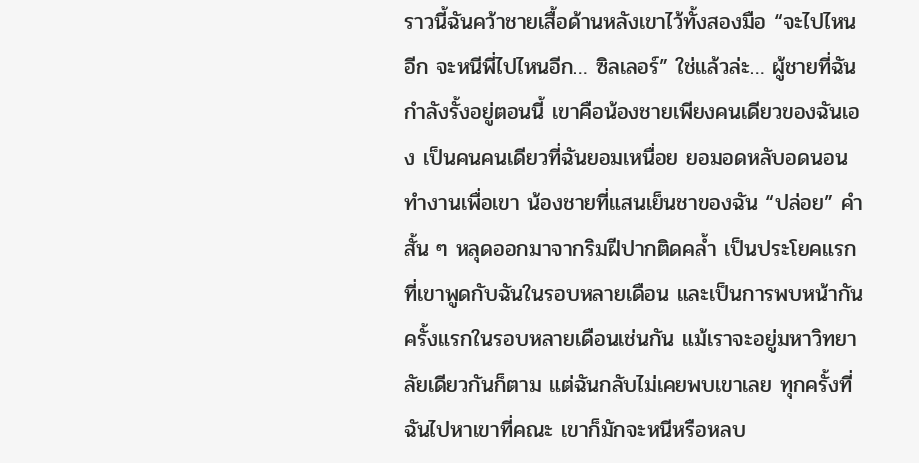ราวนี้ฉันคว้าชายเสื้อด้านหลังเขาไว้ทั้งสองมือ “จะไปไหนอีก จะหนีพี่ไปไหนอีก… ซิลเลอร์” ใช่แล้วล่ะ… ผู้ชายที่ฉันกำลังรั้งอยู่ตอนนี้ เขาคือน้องชายเพียงคนเดียวของฉันเอง เป็นคนคนเดียวที่ฉันยอมเหนื่อย ยอมอดหลับอดนอนทำงานเพื่อเขา น้องชายที่แสนเย็นชาของฉัน “ปล่อย” คำสั้น ๆ หลุดออกมาจากริมฝีปากติดคล้ำ เป็นประโยคแรกที่เขาพูดกับฉันในรอบหลายเดือน และเป็นการพบหน้ากันครั้งแรกในรอบหลายเดือนเช่นกัน แม้เราจะอยู่มหาวิทยาลัยเดียวกันก็ตาม แต่ฉันกลับไม่เคยพบเขาเลย ทุกครั้งที่ฉันไปหาเขาที่คณะ เขาก็มักจะหนีหรือหลบ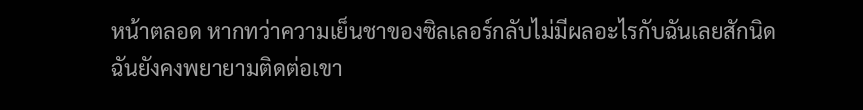หน้าตลอด หากทว่าความเย็นชาของซิลเลอร์กลับไม่มีผลอะไรกับฉันเลยสักนิด ฉันยังคงพยายามติดต่อเขา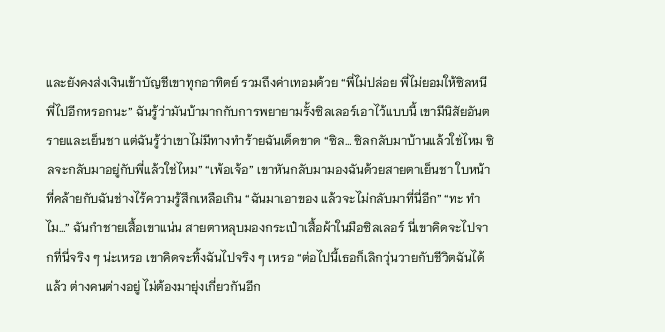และยังคงส่งเงินเข้าบัญชีเขาทุกอาทิตย์ รวมถึงค่าเทอมด้วย “พี่ไม่ปล่อย พี่ไม่ยอมให้ซิลหนีพี่ไปอีกหรอกนะ” ฉันรู้ว่ามันบ้ามากกับการพยายามรั้งซิลเลอร์เอาไว้แบบนี้ เขามีนิสัยอันตรายและเย็นชา แต่ฉันรู้ว่าเขาไม่มีทางทำร้ายฉันเด็ดขาด “ซิล… ซิลกลับมาบ้านแล้วใช่ไหม ซิลจะกลับมาอยู่กับพี่แล้วใช่ไหม” “เพ้อเจ้อ” เขาหันกลับมามองฉันด้วยสายตาเย็นชา ใบหน้าที่คล้ายกับฉันช่างไร้ความรู้สึกเหลือเกิน “ฉันมาเอาของ แล้วจะไม่กลับมาที่นี่อีก” “ทะ ทำไม…” ฉันกำชายเสื้อเขาแน่น สายตาหลุบมองกระเป๋าเสื้อผ้าในมือซิลเลอร์ นี่เขาคิดจะไปจากที่นี่จริง ๆ น่ะเหรอ เขาคิดจะทิ้งฉันไปจริง ๆ เหรอ “ต่อไปนี้เธอก็เลิกวุ่นวายกับชีวิตฉันได้แล้ว ต่างคนต่างอยู่ ไม่ต้องมายุ่งเกี่ยวกันอีก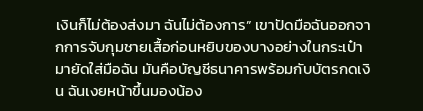เงินก็ไม่ต้องส่งมา ฉันไม่ต้องการ” เขาปัดมือฉันออกจากการจับกุมชายเสื้อก่อนหยิบของบางอย่างในกระเป๋ามายัดใส่มือฉัน มันคือบัญชีธนาคารพร้อมกับบัตรกดเงิน ฉันเงยหน้าขึ้นมองน้อง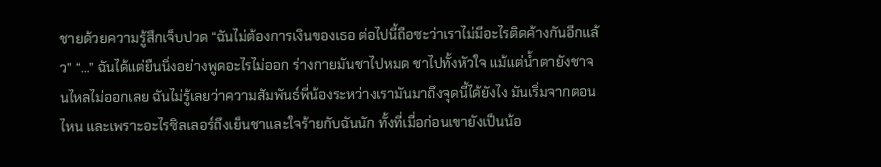ชายด้วยความรู้สึกเจ็บปวด “ฉันไม่ต้องการเงินของเธอ ต่อไปนี้ถือซะว่าเราไม่มีอะไรติดค้างกันอีกแล้ว” “…” ฉันได้แต่ยืนนิ่งอย่างพูดอะไรไม่ออก ร่างกายมันชาไปหมด ชาไปทั้งหัวใจ แม้แต่น้ำตายังชาจนไหลไม่ออกเลย ฉันไม่รู้เลยว่าความสัมพันธ์พี่น้องระหว่างเรามันมาถึงจุดนี้ได้ยังไง มันเริ่มจากตอนไหน และเพราะอะไรซิลเลอร์ถึงเย็นชาและใจร้ายกับฉันนัก ทั้งที่เมื่อก่อนเขายังเป็นน้อ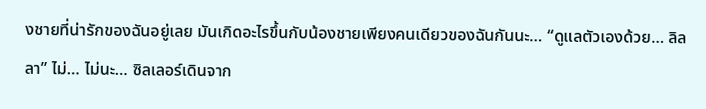งชายที่น่ารักของฉันอยู่เลย มันเกิดอะไรขึ้นกับน้องชายเพียงคนเดียวของฉันกันนะ… “ดูแลตัวเองด้วย… ลิลลา” ไม่… ไม่นะ… ซิลเลอร์เดินจาก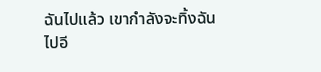ฉันไปแล้ว เขากำลังจะทิ้งฉันไปอี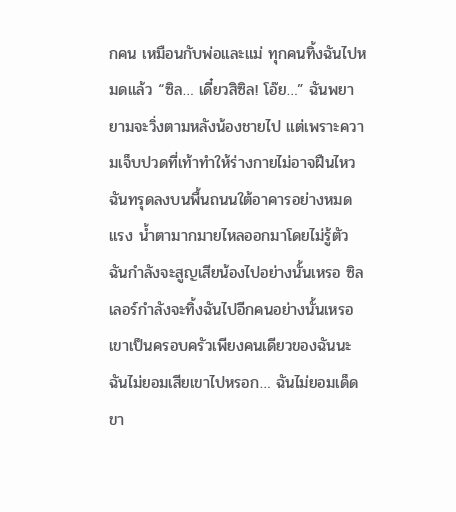กคน เหมือนกับพ่อและแม่ ทุกคนทิ้งฉันไปหมดแล้ว “ซิล… เดี๋ยวสิซิล! โอ๊ย…” ฉันพยายามจะวิ่งตามหลังน้องชายไป แต่เพราะความเจ็บปวดที่เท้าทำให้ร่างกายไม่อาจฝืนไหว ฉันทรุดลงบนพื้นถนนใต้อาคารอย่างหมดแรง น้ำตามากมายไหลออกมาโดยไม่รู้ตัว ฉันกำลังจะสูญเสียน้องไปอย่างนั้นเหรอ ซิลเลอร์กำลังจะทิ้งฉันไปอีกคนอย่างนั้นเหรอ เขาเป็นครอบครัวเพียงคนเดียวของฉันนะ ฉันไม่ยอมเสียเขาไปหรอก… ฉันไม่ยอมเด็ดขา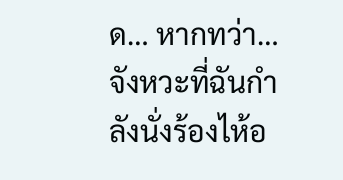ด… หากทว่า… จังหวะที่ฉันกำลังนั่งร้องไห้อ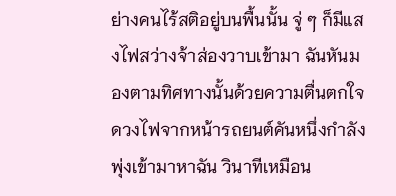ย่างคนไร้สติอยู่บนพื้นนั้น จู่ ๆ ก็มีแสงไฟสว่างจ้าส่องวาบเข้ามา ฉันหันมองตามทิศทางนั้นด้วยความตื่นตกใจ ดวงไฟจากหน้ารถยนต์คันหนึ่งกำลังพุ่งเข้ามาหาฉัน วินาทีเหมือน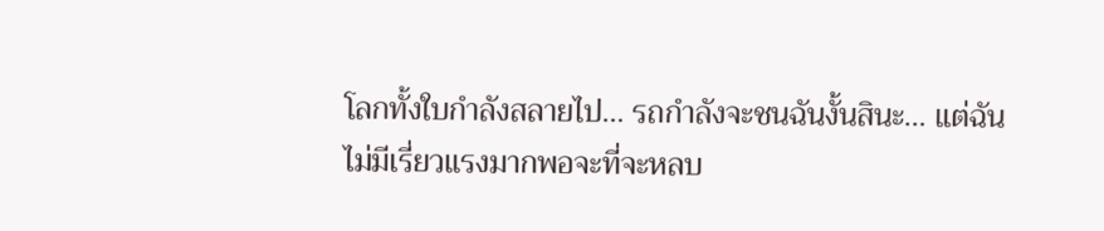โลกทั้งใบกำลังสลายไป… รถกำลังจะชนฉันงั้นสินะ… แต่ฉันไม่มีเรี่ยวแรงมากพอจะที่จะหลบ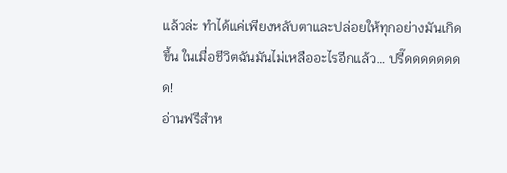แล้วล่ะ ทำได้แค่เพียงหลับตาและปล่อยให้ทุกอย่างมันเกิดขึ้น ในเมื่อชีวิตฉันมันไม่เหลืออะไรอีกแล้ว… ปรี๊ดดดดดดดด!
อ่านฟรีสำห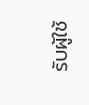รับผู้ใช้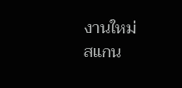งานใหม่
สแกน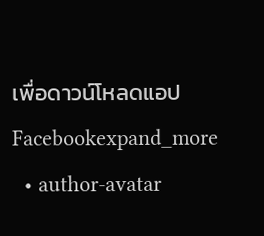เพื่อดาวน์โหลดแอป
Facebookexpand_more
  • author-avatar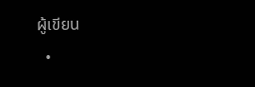ผู้เขียน
  •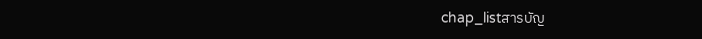chap_listสารบัญ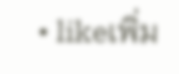• likeเพิ่ม